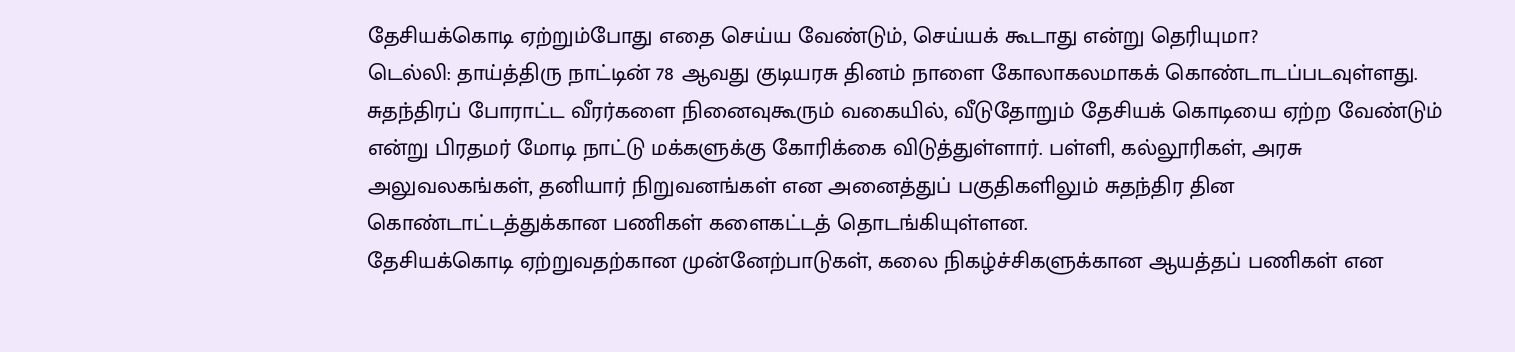தேசியக்கொடி ஏற்றும்போது எதை செய்ய வேண்டும், செய்யக் கூடாது என்று தெரியுமா?
டெல்லி: தாய்த்திரு நாட்டின் 78 ஆவது குடியரசு தினம் நாளை கோலாகலமாகக் கொண்டாடப்படவுள்ளது. சுதந்திரப் போராட்ட வீரர்களை நினைவுகூரும் வகையில், வீடுதோறும் தேசியக் கொடியை ஏற்ற வேண்டும் என்று பிரதமர் மோடி நாட்டு மக்களுக்கு கோரிக்கை விடுத்துள்ளார். பள்ளி, கல்லூரிகள், அரசு அலுவலகங்கள், தனியார் நிறுவனங்கள் என அனைத்துப் பகுதிகளிலும் சுதந்திர தின கொண்டாட்டத்துக்கான பணிகள் களைகட்டத் தொடங்கியுள்ளன.
தேசியக்கொடி ஏற்றுவதற்கான முன்னேற்பாடுகள், கலை நிகழ்ச்சிகளுக்கான ஆயத்தப் பணிகள் என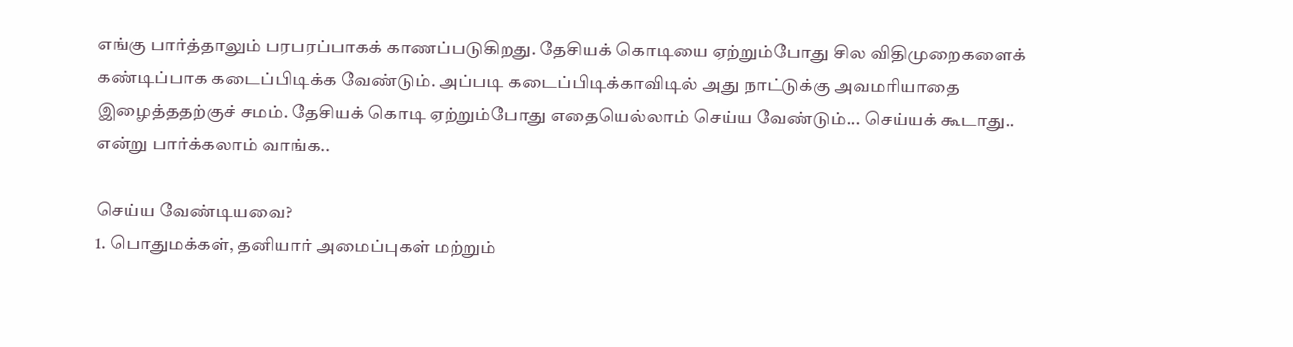எங்கு பார்த்தாலும் பரபரப்பாகக் காணப்படுகிறது. தேசியக் கொடியை ஏற்றும்போது சில விதிமுறைகளைக் கண்டிப்பாக கடைப்பிடிக்க வேண்டும். அப்படி கடைப்பிடிக்காவிடில் அது நாட்டுக்கு அவமரியாதை இழைத்ததற்குச் சமம். தேசியக் கொடி ஏற்றும்போது எதையெல்லாம் செய்ய வேண்டும்... செய்யக் கூடாது.. என்று பார்க்கலாம் வாங்க..

செய்ய வேண்டியவை?
1. பொதுமக்கள், தனியார் அமைப்புகள் மற்றும்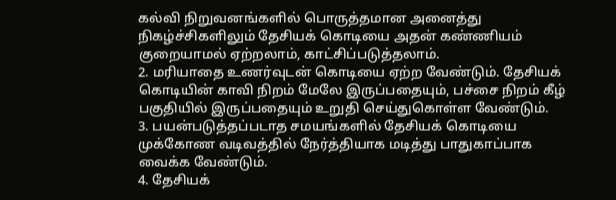கல்வி நிறுவனங்களில் பொருத்தமான அனைத்து நிகழ்ச்சிகளிலும் தேசியக் கொடியை அதன் கண்ணியம் குறையாமல் ஏற்றலாம், காட்சிப்படுத்தலாம்.
2. மரியாதை உணர்வுடன் கொடியை ஏற்ற வேண்டும். தேசியக் கொடியின் காவி நிறம் மேலே இருப்பதையும், பச்சை நிறம் கீழ் பகுதியில் இருப்பதையும் உறுதி செய்துகொள்ள வேண்டும்.
3. பயன்படுத்தப்படாத சமயங்களில் தேசியக் கொடியை முக்கோண வடிவத்தில் நேர்த்தியாக மடித்து பாதுகாப்பாக வைக்க வேண்டும்.
4. தேசியக்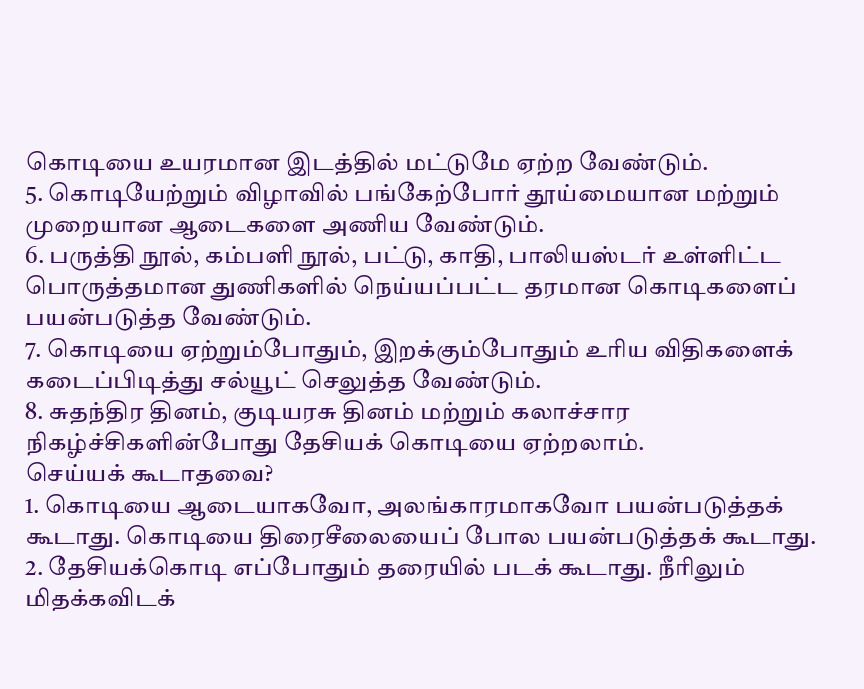கொடியை உயரமான இடத்தில் மட்டுமே ஏற்ற வேண்டும்.
5. கொடியேற்றும் விழாவில் பங்கேற்போர் தூய்மையான மற்றும் முறையான ஆடைகளை அணிய வேண்டும்.
6. பருத்தி நூல், கம்பளி நூல், பட்டு, காதி, பாலியஸ்டர் உள்ளிட்ட பொருத்தமான துணிகளில் நெய்யப்பட்ட தரமான கொடிகளைப் பயன்படுத்த வேண்டும்.
7. கொடியை ஏற்றும்போதும், இறக்கும்போதும் உரிய விதிகளைக் கடைப்பிடித்து சல்யூட் செலுத்த வேண்டும்.
8. சுதந்திர தினம், குடியரசு தினம் மற்றும் கலாச்சார நிகழ்ச்சிகளின்போது தேசியக் கொடியை ஏற்றலாம்.
செய்யக் கூடாதவை?
1. கொடியை ஆடையாகவோ, அலங்காரமாகவோ பயன்படுத்தக் கூடாது. கொடியை திரைசீலையைப் போல பயன்படுத்தக் கூடாது.
2. தேசியக்கொடி எப்போதும் தரையில் படக் கூடாது. நீரிலும் மிதக்கவிடக்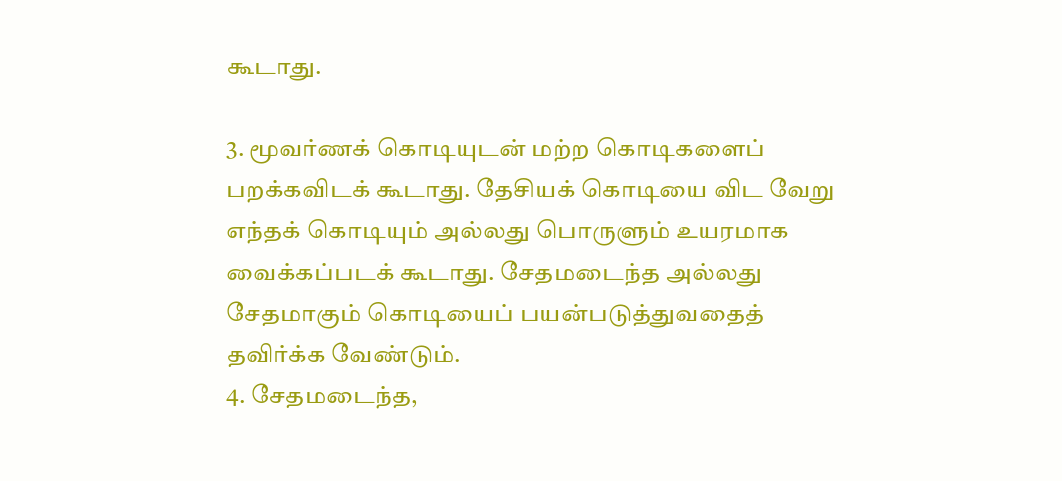கூடாது.

3. மூவர்ணக் கொடியுடன் மற்ற கொடிகளைப் பறக்கவிடக் கூடாது. தேசியக் கொடியை விட வேறு எந்தக் கொடியும் அல்லது பொருளும் உயரமாக வைக்கப்படக் கூடாது. சேதமடைந்த அல்லது சேதமாகும் கொடியைப் பயன்படுத்துவதைத் தவிர்க்க வேண்டும்.
4. சேதமடைந்த,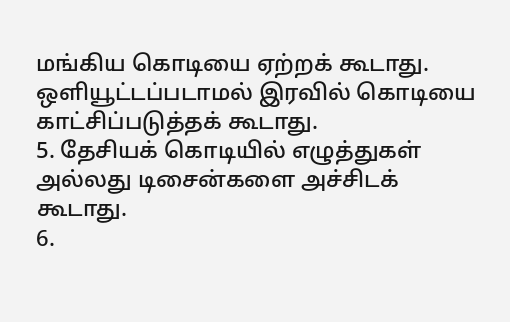மங்கிய கொடியை ஏற்றக் கூடாது. ஒளியூட்டப்படாமல் இரவில் கொடியை காட்சிப்படுத்தக் கூடாது.
5. தேசியக் கொடியில் எழுத்துகள் அல்லது டிசைன்களை அச்சிடக் கூடாது.
6.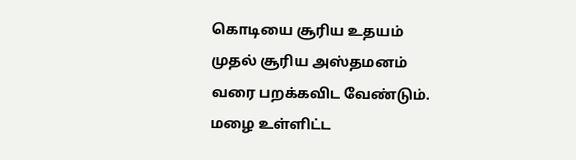கொடியை சூரிய உதயம் முதல் சூரிய அஸ்தமனம் வரை பறக்கவிட வேண்டும். மழை உள்ளிட்ட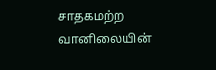சாதகமற்ற வானிலையின்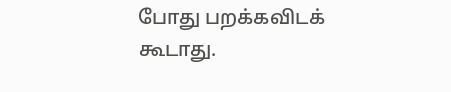போது பறக்கவிடக் கூடாது.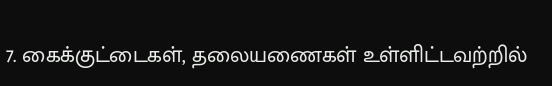7. கைக்குட்டைகள், தலையணைகள் உள்ளிட்டவற்றில்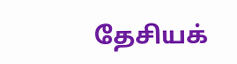தேசியக்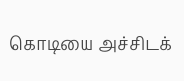கொடியை அச்சிடக்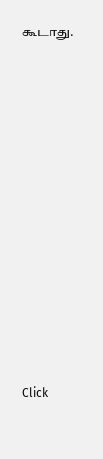கூடாது.












Click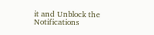it and Unblock the Notifications